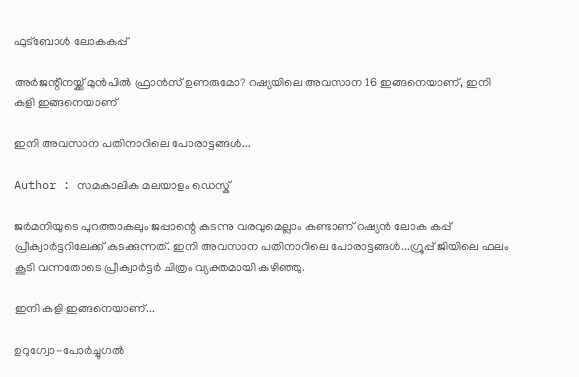ഫുട്ബോൾ ലോകകപ്പ്

അര്‍ജന്റീനയ്ക്ക് മുന്‍പില്‍ ഫ്രാന്‍സ് ഉണരുമോ? റഷ്യയിലെ അവസാന 16 ഇങ്ങനെയാണ്, ഇനി കളി ഇങ്ങനെയാണ്‌

ഇനി അവസാന പതിനാറിലെ പോരാട്ടങ്ങള്‍...

Author : സമകാലിക മലയാളം ഡെസ്ക്

ജര്‍മനിയുടെ പുറത്താകലും ജപ്പാന്റെ കടന്നു വരവുമെല്ലാം കണ്ടാണ് റഷ്യന്‍ ലോക കപ്പ് പ്രീക്വാര്‍ട്ടറിലേക്ക് കടക്കുന്നത്. ഇനി അവസാന പതിനാറിലെ പോരാട്ടങ്ങള്‍...ഗ്രൂപ്പ് ജിയിലെ ഫലം കൂടി വന്നതോടെ പ്രീക്വാര്‍ട്ടര്‍ ചിത്രം വ്യക്തമായി കഴിഞ്ഞു.

ഇനി കളി ഇങ്ങനെയാണ്...

ഉറുഗ്വോ-പോര്‍ച്ചുഗല്‍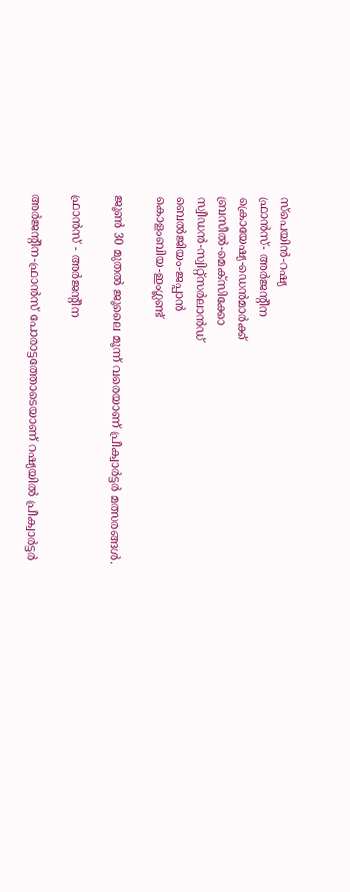സ്‌പെയിന്‍-റഷ്യ
ഫ്രാന്‍സ്- അര്‍ജന്റീന
ക്രൊയേഷ്യ-ഡെന്‍മാര്‍ക്ക്
ബ്രസീല്‍-മെക്‌സിക്കോ
സ്വീഡന്‍-സ്വിറ്റ്‌സര്‍ലാന്‍ഡ്
ബെല്‍ജിയം-ജപ്പാന്‍
കൊളംബിയ-ഇംഗ്ലണ്ട്

ജൂണ്‍ 30 മുതല്‍ ജൂലൈ മൂന്ന് വരെയാണ് പ്രീക്വാര്‍ട്ടര്‍ മത്സരങ്ങള്‍.

ഫ്രാന്‍സ് - അര്‍ജന്റീന

അര്‍ജന്റീന-ഫ്രാന്‍സ് പോരാട്ടത്തോടെയാണ് റഷ്യയില്‍ പ്രീക്വാര്‍ട്ടര്‍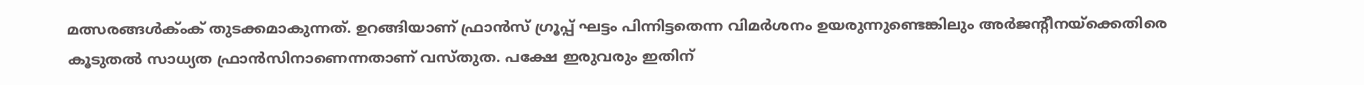മത്സരങ്ങള്‍ക്ംക് തുടക്കമാകുന്നത്. ഉറങ്ങിയാണ് ഫ്രാന്‍സ് ഗ്രൂപ്പ് ഘട്ടം പിന്നിട്ടതെന്ന വിമര്‍ശനം ഉയരുന്നുണ്ടെങ്കിലും അര്‍ജന്റീനയ്‌ക്കെതിരെ കൂടുതല്‍ സാധ്യത ഫ്രാന്‍സിനാണെന്നതാണ് വസ്തുത. പക്ഷേ ഇരുവരും ഇതിന്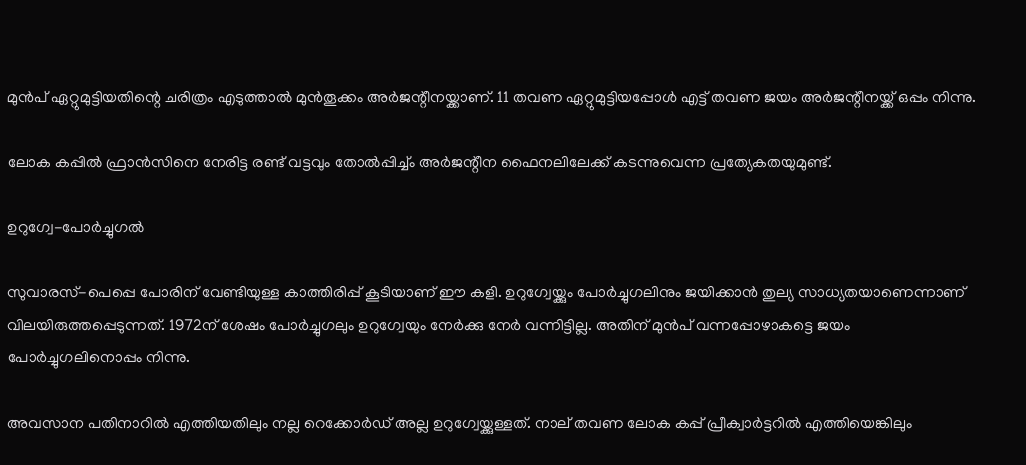മുന്‍പ് ഏറ്റുമുട്ടിയതിന്റെ ചരിത്രം എടുത്താല്‍ മുന്‍തൂക്കം അര്‍ജന്റീനയ്ക്കാണ്. 11 തവണ ഏറ്റുമുട്ടിയപ്പോള്‍ എട്ട് തവണ ജയം അര്‍ജന്റീനയ്ക്ക് ഒപ്പം നിന്നു.

ലോക കപ്പില്‍ ഫ്രാന്‍സിനെ നേരിട്ട രണ്ട് വട്ടവും തോല്‍പ്പിച്ച്ം അര്‍ജന്റീന ഫൈനലിലേക്ക് കടന്നുവെന്ന പ്രത്യേകതയുമുണ്ട്.

ഉറുഗ്വേ-പോര്‍ച്ചുഗല്‍

സുവാരസ്-പെപ്പെ പോരിന് വേണ്ടിയുള്ള കാത്തിരിപ്പ് കൂടിയാണ് ഈ കളി. ഉറുഗ്വേയ്ക്കും പോര്‍ച്ചുഗലിനും ജയിക്കാന്‍ തുല്യ സാധ്യതയാണെന്നാണ് വിലയിരുത്തപ്പെടുന്നത്. 1972ന് ശേഷം പോര്‍ച്ചുഗലും ഉറുഗ്വേയും നേര്‍ക്കു നേര്‍ വന്നിട്ടില്ല. അതിന് മുന്‍പ് വന്നപ്പോഴാകട്ടെ ജയം പോര്‍ച്ചുഗലിനൊപ്പം നിന്നു.

അവസാന പതിനാറില്‍ എത്തിയതിലും നല്ല റെക്കോര്‍ഡ് അല്ല ഉറുഗ്വേയ്ക്കുള്ളത്. നാല് തവണ ലോക കപ്പ് പ്രീക്വാര്‍ട്ടറില്‍ എത്തിയെങ്കിലും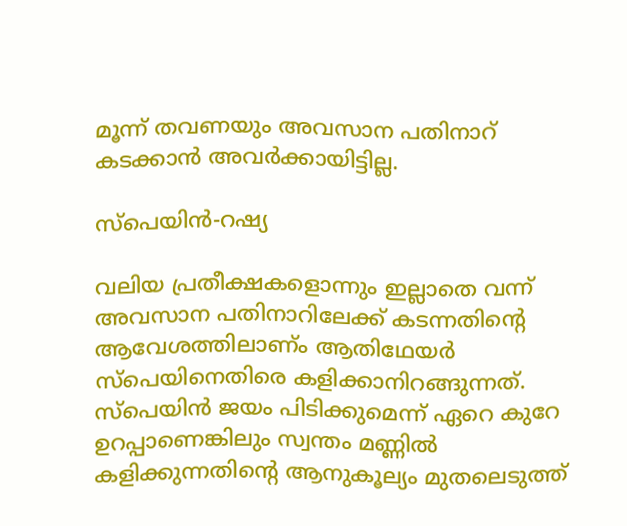മൂന്ന് തവണയും അവസാന പതിനാറ് കടക്കാന്‍ അവര്‍ക്കായിട്ടില്ല.

സ്‌പെയിന്‍-റഷ്യ

വലിയ പ്രതീക്ഷകളൊന്നും ഇല്ലാതെ വന്ന് അവസാന പതിനാറിലേക്ക് കടന്നതിന്റെ ആവേശത്തിലാണ്ം ആതിഥേയര്‍ സ്‌പെയിനെതിരെ കളിക്കാനിറങ്ങുന്നത്. സ്‌പെയിന്‍ ജയം പിടിക്കുമെന്ന് ഏറെ കുറേ ഉറപ്പാണെങ്കിലും സ്വന്തം മണ്ണില്‍ കളിക്കുന്നതിന്റെ ആനുകൂല്യം മുതലെടുത്ത്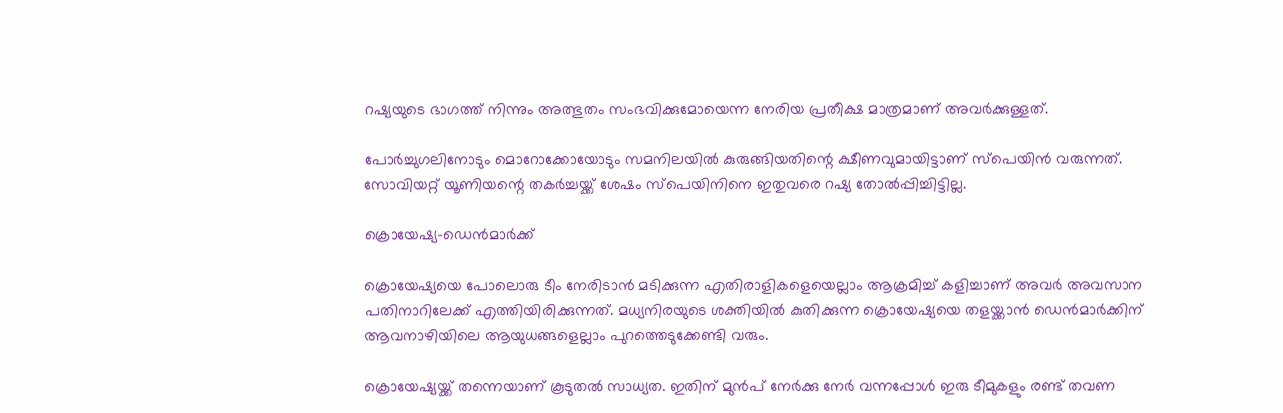റഷ്യയുടെ ഭാഗത്ത് നിന്നും അത്ഭുതം സംഭവിക്കുമോയെന്ന നേരിയ പ്രതീക്ഷ മാത്രമാണ് അവര്‍ക്കുള്ളത്.

പോര്‍ച്ചുഗലിനോടും മൊറോക്കോയോടും സമനിലയില്‍ കുരുങ്ങിയതിന്റെ ക്ഷീണവുമായിട്ടാണ് സ്‌പെയിന്‍ വരുന്നത്. സോവിയറ്റ് യൂണിയന്റെ തകര്‍ച്ചയ്ക്ക് ശേഷം സ്‌പെയിനിനെ ഇതുവരെ റഷ്യ തോല്‍പ്പിച്ചിട്ടില്ല.

ക്രൊയേഷ്യ-ഡെന്‍മാര്‍ക്ക്

ക്രൊയേഷ്യയെ പോലൊരു ടീം നേരിടാന്‍ മടിക്കുന്ന എതിരാളികളെയെല്ലാം ആക്രമിച്ച് കളിച്ചാണ് അവര്‍ അവസാന പതിനാറിലേക്ക് എത്തിയിരിക്കുന്നത്. മധ്യനിരയുടെ ശക്തിയില്‍ കുതിക്കുന്ന ക്രൊയേഷ്യയെ തളയ്ക്കാന്‍ ഡെന്‍മാര്‍ക്കിന് ആവനാഴിയിലെ ആയുധങ്ങളെല്ലാം പുറത്തെടുക്കേണ്ടി വരും.

ക്രൊയേഷ്യയ്ക്ക് തന്നെയാണ് കൂടുതല്‍ സാധ്യത. ഇതിന് മുന്‍പ് നേര്‍ക്കു നേര്‍ വന്നപ്പോള്‍ ഇരു ടീമുകളും രണ്ട് തവണ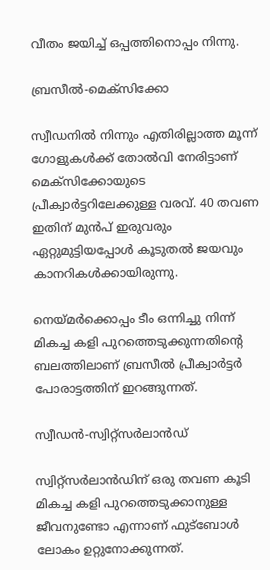വീതം ജയിച്ച് ഒപ്പത്തിനൊപ്പം നിന്നു.

ബ്രസീല്‍-മെക്‌സിക്കോ

സ്വീഡനില്‍ നിന്നും എതിരില്ലാത്ത മൂന്ന് ഗോളുകള്‍ക്ക് തോല്‍വി നേരിട്ടാണ് മെക്‌സിക്കോയുടെ പ്രീക്വാര്‍ട്ടറിലേക്കുള്ള വരവ്. 40 തവണ ഇതിന് മുന്‍പ് ഇരുവരും ഏറ്റുമുട്ടിയപ്പോള്‍ കൂടുതല്‍ ജയവും കാനറികള്‍ക്കായിരുന്നു.

നെയ്മര്‍ക്കൊപ്പം ടീം ഒന്നിച്ചു നിന്ന് മികച്ച കളി പുറത്തെടുക്കുന്നതിന്റെ ബലത്തിലാണ് ബ്രസീല്‍ പ്രീക്വാര്‍ട്ടര്‍ പോരാട്ടത്തിന് ഇറങ്ങുന്നത്.

സ്വീഡന്‍-സ്വിറ്റ്‌സര്‍ലാന്‍ഡ്

സ്വിറ്റ്‌സര്‍ലാന്‍ഡിന് ഒരു തവണ കൂടി മികച്ച കളി പുറത്തെടുക്കാനുള്ള ജീവനുണ്ടോ എന്നാണ് ഫുട്‌ബോള്‍ ലോകം ഉറ്റുനോക്കുന്നത്.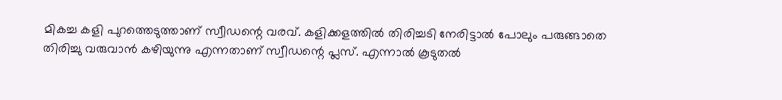മികച്ച കളി പുറത്തെടുത്താണ് സ്വീഡന്റെ വരവ്. കളിക്കളത്തില്‍ തിരിച്ചടി നേരിട്ടാല്‍ പോലും പരുങ്ങാതെ തിരിച്ചു വരുവാന്‍ കഴിയുന്നു എന്നതാണ് സ്വീഡന്റെ പ്ലസ്. എന്നാല്‍ കൂടുതല്‍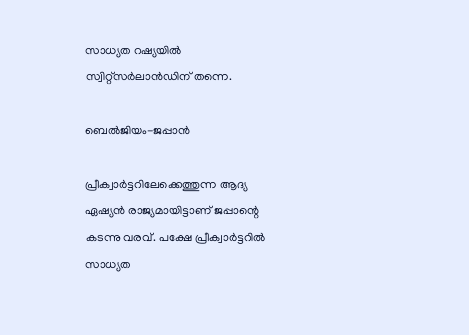സാധ്യത റഷ്യയില്‍ സ്വിറ്റ്‌സര്‍ലാന്‍ഡിന് തന്നെ.

ബെല്‍ജിയം-ജപ്പാന്‍

പ്രീക്വാര്‍ട്ടറിലേക്കെത്തുന്ന ആദ്യ ഏഷ്യന്‍ രാജ്യമായിട്ടാണ് ജപ്പാന്റെ കടന്നു വരവ്. പക്ഷേ പ്രീക്വാര്‍ട്ടറില്‍ സാധ്യത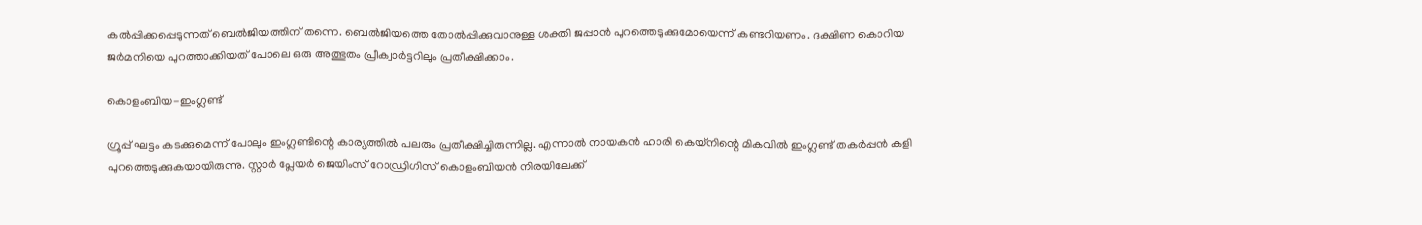കല്‍പ്പിക്കപ്പെടുന്നത് ബെല്‍ജിയത്തിന് തന്നെ. ബെല്‍ജിയത്തെ തോല്‍പ്പിക്കുവാനുള്ള ശക്തി ജപ്പാന്‍ പുറത്തെടുക്കുമോയെന്ന് കണ്ടറിയണം. ദക്ഷിണ കൊറിയ ജര്‍മനിയെ പുറത്താക്കിയത് പോലെ ഒരു അത്ഭുതം പ്രീക്വാര്‍ട്ടറിലും പ്രതീക്ഷിക്കാം.

കൊളംബിയ-ഇംഗ്ലണ്ട്

ഗ്രൂപ്പ് ഘട്ടം കടക്കുമെന്ന് പോലും ഇംഗ്ലണ്ടിന്റെ കാര്യത്തില്‍ പലരും പ്രതീക്ഷിച്ചിരുന്നില്ല. എന്നാല്‍ നായകന്‍ ഹാരി കെയ്‌നിന്റെ മികവില്‍ ഇംഗ്ലണ്ട് തകര്‍പ്പന്‍ കളി പുറത്തെടുക്കുകയായിരുന്നു. സ്റ്റാര്‍ പ്ലേയര്‍ ജെയിംസ് റോഡ്രിഗിസ് കൊളംബിയന്‍ നിരയിലേക്ക്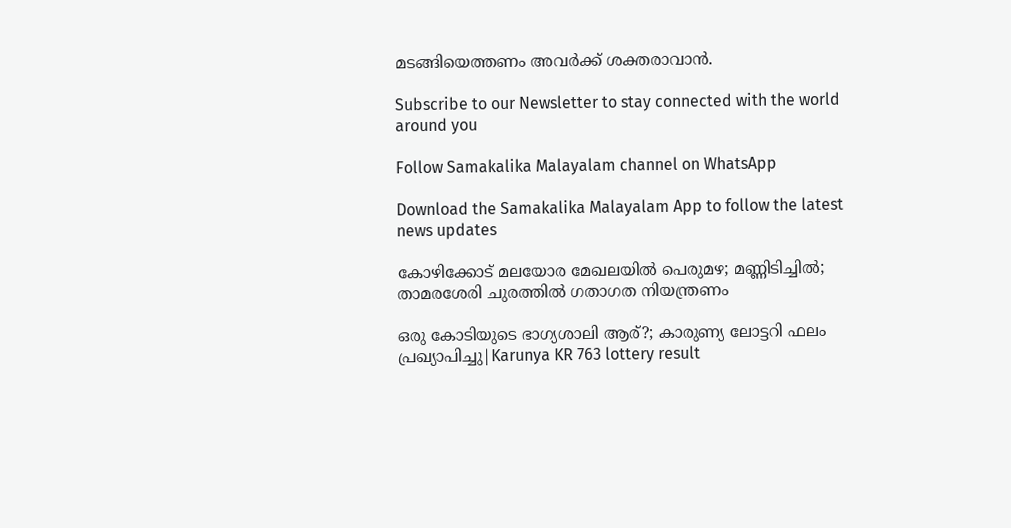മടങ്ങിയെത്തണം അവര്‍ക്ക് ശക്തരാവാന്‍.

Subscribe to our Newsletter to stay connected with the world around you

Follow Samakalika Malayalam channel on WhatsApp

Download the Samakalika Malayalam App to follow the latest news updates

കോഴിക്കോട് മലയോര മേഖലയില്‍ പെരുമഴ; മണ്ണിടിച്ചില്‍; താമരശേരി ചുരത്തില്‍ ഗതാഗത നിയന്ത്രണം

ഒരു കോടിയുടെ ഭാഗ്യശാലി ആര്?; കാരുണ്യ ലോട്ടറി ഫലം പ്രഖ്യാപിച്ചു|Karunya KR 763 lottery result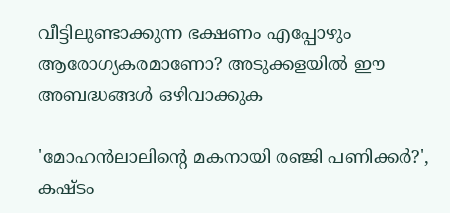വീട്ടിലുണ്ടാക്കുന്ന ഭക്ഷണം എപ്പോഴും ആരോഗ്യകരമാണോ? അടുക്കളയിൽ ഈ അബദ്ധങ്ങൾ ഒഴിവാക്കുക

'മോഹന്‍ലാലിന്റെ മകനായി രഞ്ജി പണിക്കര്‍?', കഷ്ടം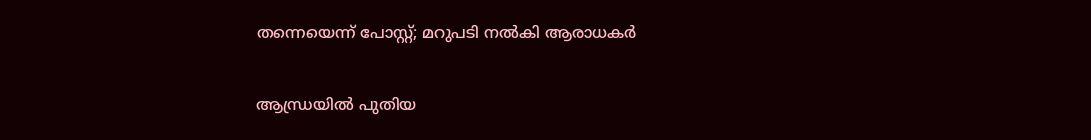തന്നെയെന്ന് പോസ്റ്റ്; മറുപടി നല്‍കി ആരാധകര്‍

ആന്ധ്രയില്‍ പുതിയ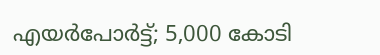എയര്‍പോര്‍ട്ട്; 5,000 കോടി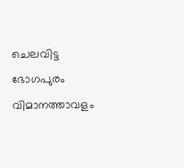ചെലവിട്ട ഭോഗപുരം വിമാനത്താവളം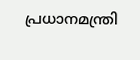പ്രധാനമന്ത്രി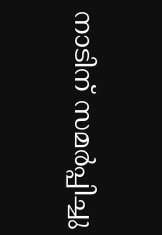നാടിന് സമര്‍പ്പിച്ചു